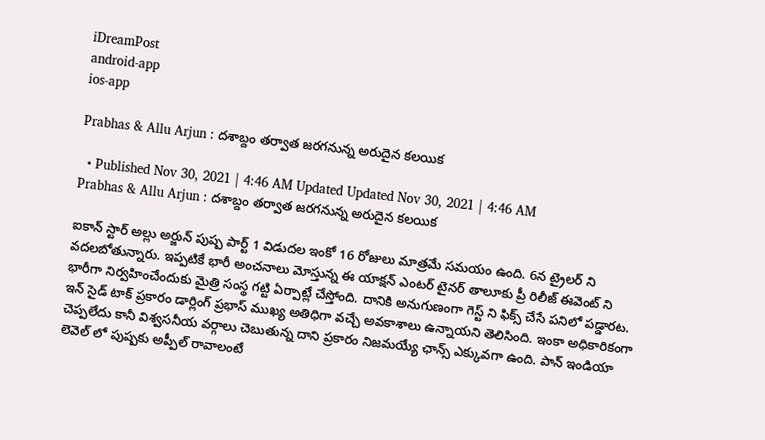iDreamPost
android-app
ios-app

Prabhas & Allu Arjun : దశాబ్దం తర్వాత జరగనున్న అరుదైన కలయిక

  • Published Nov 30, 2021 | 4:46 AM Updated Updated Nov 30, 2021 | 4:46 AM
Prabhas & Allu Arjun : దశాబ్దం తర్వాత జరగనున్న అరుదైన కలయిక

ఐకాన్ స్టార్ అల్లు అర్జున్ పుష్ప పార్ట్ 1 విడుదల ఇంకో 16 రోజులు మాత్రమే సమయం ఉంది. 6న ట్రైలర్ ని వదలబోతున్నారు. ఇప్పటికే భారీ అంచనాలు మోస్తున్న ఈ యాక్షన్ ఎంటర్ టైనర్ తాలూకు ప్రీ రిలీజ్ ఈవెంట్ ని భారీగా నిర్వహించేందుకు మైత్రి సంస్థ గట్టి ఏర్పాట్లే చేస్తోంది. దానికి అనుగుణంగా గెస్ట్ ని ఫిక్స్ చేసే పనిలో పడ్డారట. ఇన్ సైడ్ టాక్ ప్రకారం డార్లింగ్ ప్రభాస్ ముఖ్య అతిధిగా వచ్చే అవకాశాలు ఉన్నాయని తెలిసింది. ఇంకా అధికారికంగా చెప్పలేదు కానీ విశ్వసనీయ వర్గాలు చెబుతున్న దాని ప్రకారం నిజమయ్యే ఛాన్స్ ఎక్కువగా ఉంది. పాన్ ఇండియా లెవెల్ లో పుష్పకు అప్పీల్ రావాలంటే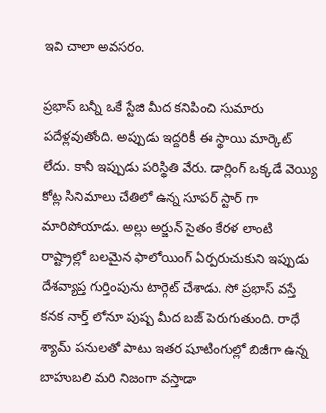ఇవి చాలా అవసరం.

ప్రభాస్ బన్నీ ఒకే స్టేజి మీద కనిపించి సుమారు పదేళ్లవుతోంది. అప్పుడు ఇద్దరికీ ఈ స్థాయి మార్కెట్ లేదు. కానీ ఇప్పుడు పరిస్థితి వేరు. డార్లింగ్ ఒక్కడే వెయ్యి కోట్ల సినిమాలు చేతిలో ఉన్న సూపర్ స్టార్ గా మారిపోయాడు. అల్లు అర్జున్ సైతం కేరళ లాంటి రాష్ట్రాల్లో బలమైన ఫాలోయింగ్ ఏర్పరుచుకుని ఇప్పుడు దేశవ్యాప్త గుర్తింపును టార్గెట్ చేశాడు. సో ప్రభాస్ వస్తే కనక నార్త్ లోనూ పుష్ప మీద బజ్ పెరుగుతుంది. రాధే శ్యామ్ పనులతో పాటు ఇతర షూటింగుల్లో బిజీగా ఉన్న బాహుబలి మరి నిజంగా వస్తాడా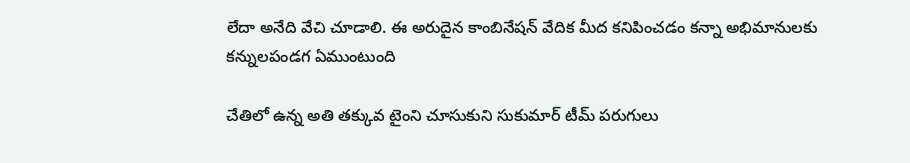లేదా అనేది వేచి చూడాలి. ఈ అరుదైన కాంబినేషన్ వేదిక మీద కనిపించడం కన్నా అభిమానులకు కన్నులపండగ ఏముంటుంది

చేతిలో ఉన్న అతి తక్కువ టైంని చూసుకుని సుకుమార్ టీమ్ పరుగులు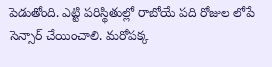పెడుతోంది. ఎట్టి పరిస్థితుల్లో రాబోయే పది రోజుల లోపే సెన్సార్ చేయించాలి. మరోపక్క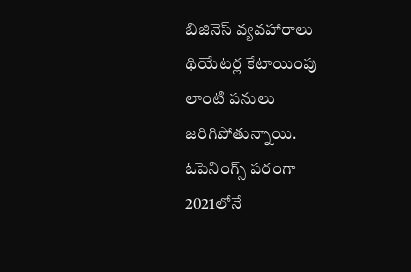బిజినెస్ వ్యవహారాలు థియేటర్ల కేటాయింపు లాంటి పనులు జరిగిపోతున్నాయి. ఓపెనింగ్స్ పరంగా 2021లోనే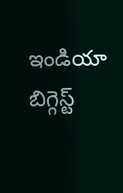ఇండియా బిగ్గెస్ట్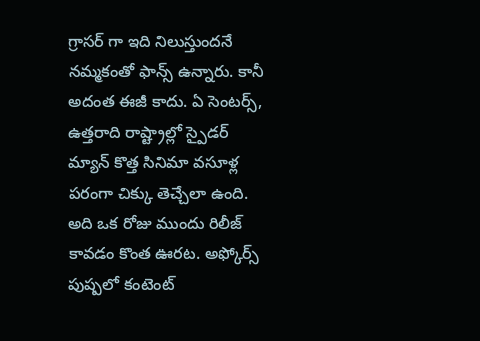గ్రాసర్ గా ఇది నిలుస్తుందనే నమ్మకంతో ఫాన్స్ ఉన్నారు. కానీ అదంత ఈజీ కాదు. ఏ సెంటర్స్, ఉత్తరాది రాష్ట్రాల్లో స్పైడర్ మ్యాన్ కొత్త సినిమా వసూళ్ల పరంగా చిక్కు తెచ్చేలా ఉంది. అది ఒక రోజు ముందు రిలీజ్ కావడం కొంత ఊరట. అఫ్కోర్స్ పుష్పలో కంటెంట్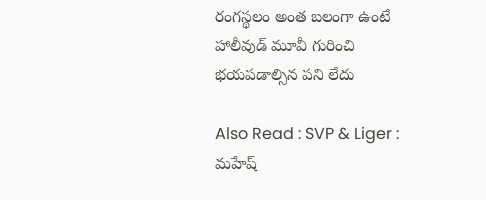రంగస్థలం అంత బలంగా ఉంటే హాలీవుడ్ మూవీ గురించి భయపడాల్సిన పని లేదు

Also Read : SVP & Liger : మహేష్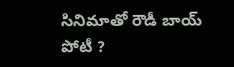సినిమాతో రౌడీ బాయ్ పోటీ ?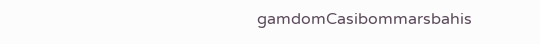gamdomCasibommarsbahis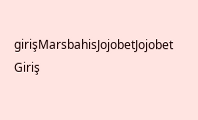girişMarsbahisJojobetJojobet Giriş